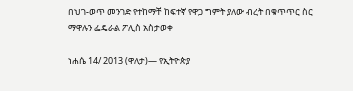በህገ-ወጥ መንገድ የተከማቸ ከፍተኛ የዋጋ ግምት ያለው ብረት በቁጥጥር ስር ማዋሉን ፌዴራል ፖሊስ አስታወቀ

ነሐሴ 14/ 2013 (ዋለታ)— የኢትዮጵያ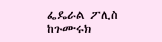ፌዴራል ፖሊስ ከጉሙሩክ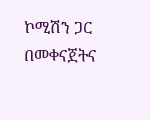ኮሚሽን ጋር በመቀናጀትና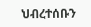ህብረተሰቡን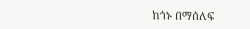ከጎኑ በማሰለፍ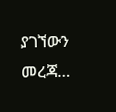ያገኘውን መረጃ…